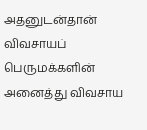அதனுடன்தான் விவசாயப் பெருமக்களின் அனைத்து விவசாய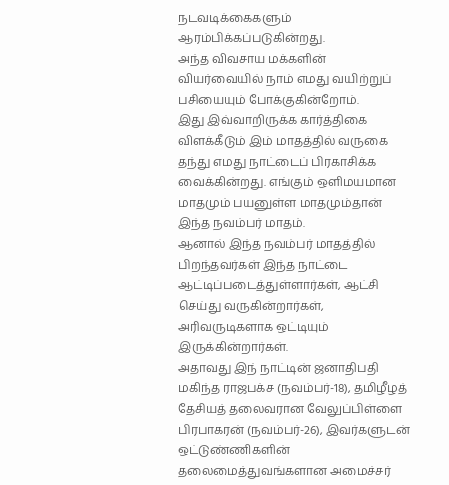நடவடிக்கைகளும் ஆரம்பிக்கப்படுகின்றது.
அந்த விவசாய மக்களின் வியர்வையில் நாம் எமது வயிற்றுப் பசியையும் போக்குகின்றோம்.
இது இவ்வாறிருக்க கார்த்திகை விளக்கீடும் இம் மாதத்தில் வருகை தந்து எமது நாட்டைப் பிரகாசிக்க வைக்கின்றது. எங்கும் ஒளிமயமான மாதமும் பயனுள்ள மாதமும்தான் இந்த நவம்பர் மாதம்.
ஆனால் இந்த நவம்பர் மாதத்தில் பிறந்தவர்கள் இந்த நாட்டை ஆட்டிப்படைத்துள்ளார்கள், ஆட்சி செய்து வருகின்றார்கள், அரிவருடிகளாக ஒட்டியும் இருக்கின்றார்கள்.
அதாவது இந் நாட்டின் ஜனாதிபதி மகிந்த ராஜபக்ச (நவம்பர்-18), தமிழீழத் தேசியத் தலைவரான வேலுப்பிள்ளை பிரபாகரன் (நவம்பர்-26), இவர்களுடன் ஒட்டுண்ணிகளின் தலைமைத்துவங்களான அமைச்சர்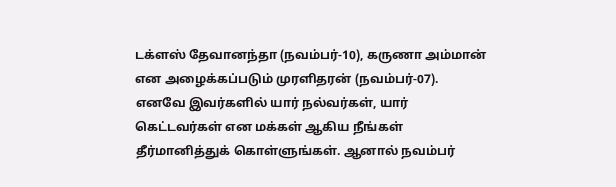டக்ளஸ் தேவானந்தா (நவம்பர்-10), கருணா அம்மான் என அழைக்கப்படும் முரளிதரன் (நவம்பர்-07).
எனவே இவர்களில் யார் நல்வர்கள், யார் கெட்டவர்கள் என மக்கள் ஆகிய நீங்கள் தீர்மானித்துக் கொள்ளுங்கள். ஆனால் நவம்பர்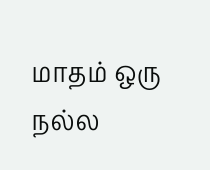மாதம் ஒரு நல்ல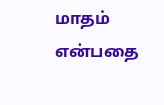மாதம் என்பதை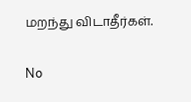மறந்து விடாதீர்கள்.

No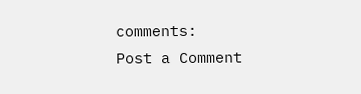comments:
Post a Comment